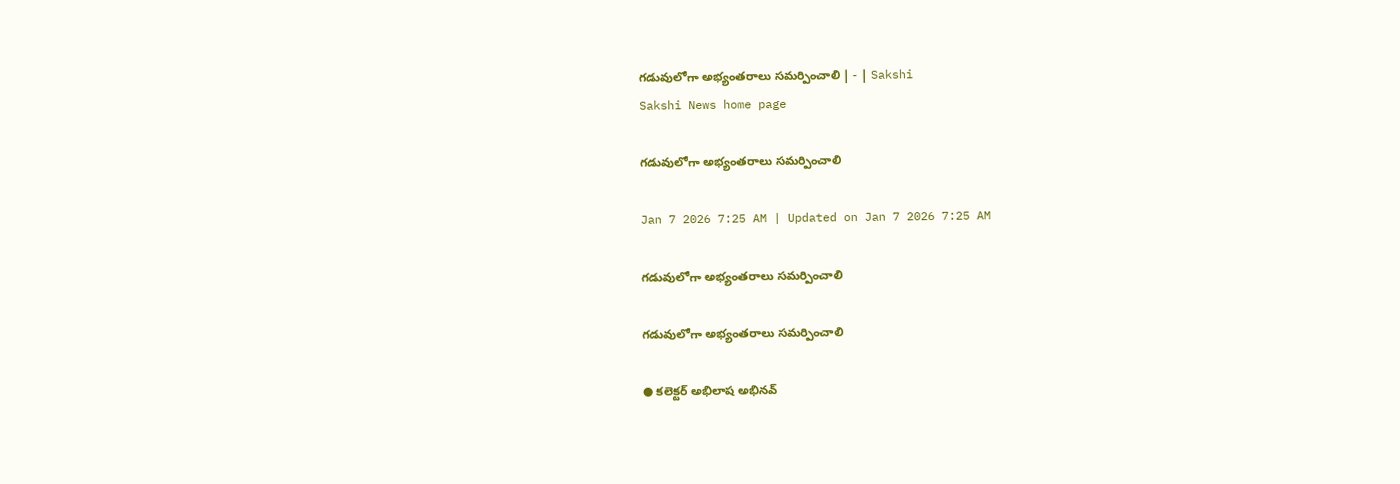గడువులోగా అభ్యంతరాలు సమర్పించాలి | - | Sakshi
Sakshi News home page

గడువులోగా అభ్యంతరాలు సమర్పించాలి

Jan 7 2026 7:25 AM | Updated on Jan 7 2026 7:25 AM

గడువులోగా అభ్యంతరాలు సమర్పించాలి

గడువులోగా అభ్యంతరాలు సమర్పించాలి

● కలెక్టర్‌ అభిలాష అభినవ్‌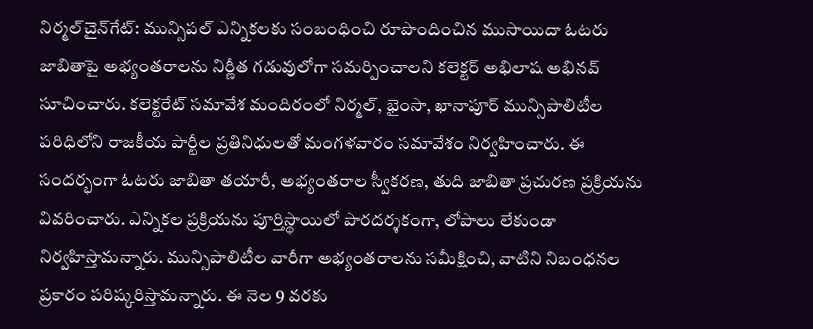నిర్మల్‌చైన్‌గేట్‌: మున్సిపల్‌ ఎన్నికలకు సంబంధించి రూపొందించిన ముసాయిదా ఓటరు జాబితాపై అభ్యంతరాలను నిర్ణీత గడువులోగా సమర్పించాలని కలెక్టర్‌ అభిలాష అభినవ్‌ సూచించారు. కలెక్టరేట్‌ సమావేశ మందిరంలో నిర్మల్‌, భైంసా, ఖానాపూర్‌ మున్సిపాలిటీల పరిధిలోని రాజకీయ పార్టీల ప్రతినిధులతో మంగళవారం సమావేశం నిర్వహించారు. ఈ సందర్భంగా ఓటరు జాబితా తయారీ, అభ్యంతరాల స్వీకరణ, తుది జాబితా ప్రచురణ ప్రక్రియను వివరించారు. ఎన్నికల ప్రక్రియను పూర్తిస్థాయిలో పారదర్శకంగా, లోపాలు లేకుండా నిర్వహిస్తామన్నారు. మున్సిపాలిటీల వారీగా అభ్యంతరాలను సమీక్షించి, వాటిని నిబంధనల ప్రకారం పరిష్కరిస్తామన్నారు. ఈ నెల 9 వరకు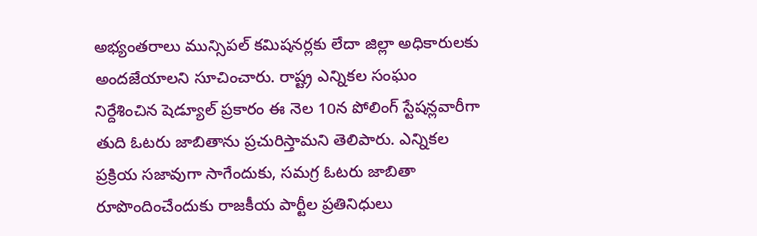అభ్యంతరాలు మున్సిపల్‌ కమిషనర్లకు లేదా జిల్లా అధికారులకు అందజేయాలని సూచించారు. రాష్ట్ర ఎన్నికల సంఘం నిర్దేశించిన షెడ్యూల్‌ ప్రకారం ఈ నెల 10న పోలింగ్‌ స్టేషన్లవారీగా తుది ఓటరు జాబితాను ప్రచురిస్తామని తెలిపారు. ఎన్నికల ప్రక్రియ సజావుగా సాగేందుకు, సమగ్ర ఓటరు జాబితా రూపొందించేందుకు రాజకీయ పార్టీల ప్రతినిధులు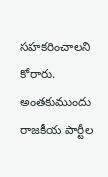సహకరించాలని కోరారు. అంతకుముందు రాజకీయ పార్టీల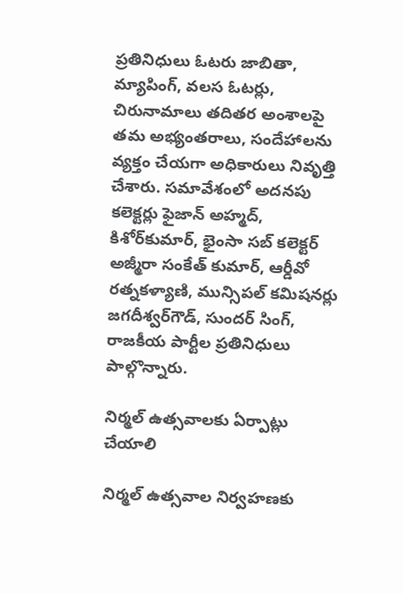ప్రతినిధులు ఓటరు జాబితా, మ్యాపింగ్‌, వలస ఓటర్లు, చిరునామాలు తదితర అంశాలపై తమ అభ్యంతరాలు, సందేహాలను వ్యక్తం చేయగా అధికారులు నివృత్తి చేశారు. సమావేశంలో అదనపు కలెక్టర్లు ఫైజాన్‌ అహ్మద్‌, కిశోర్‌కుమార్‌, భైంసా సబ్‌ కలెక్టర్‌ అజ్మీరా సంకేత్‌ కుమార్‌, ఆర్డీవో రత్నకళ్యాణి, మున్సిపల్‌ కమిషనర్లు జగదీశ్వర్‌గౌడ్‌, సుందర్‌ సింగ్‌, రాజకీయ పార్టీల ప్రతినిధులు పాల్గొన్నారు.

నిర్మల్‌ ఉత్సవాలకు ఏర్పాట్లు చేయాలి

నిర్మల్‌ ఉత్సవాల నిర్వహణకు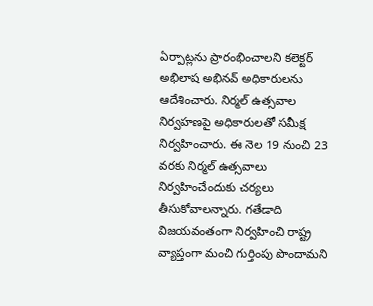ఏర్పాట్లను ప్రారంభించాలని కలెక్టర్‌ అభిలాష అభినవ్‌ అధికారులను ఆదేశించారు. నిర్మల్‌ ఉత్సవాల నిర్వహణపై అధికారులతో సమీక్ష నిర్వహించారు. ఈ నెల 19 నుంచి 23 వరకు నిర్మల్‌ ఉత్సవాలు నిర్వహించేందుకు చర్యలు తీసుకోవాలన్నారు. గతేడాది విజయవంతంగా నిర్వహించి రాష్ట్ర వ్యాప్తంగా మంచి గుర్తింపు పొందామని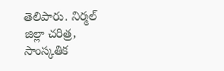తెలిపారు. నిర్మల్‌ జిల్లా చరిత్ర, సాంస్కతిక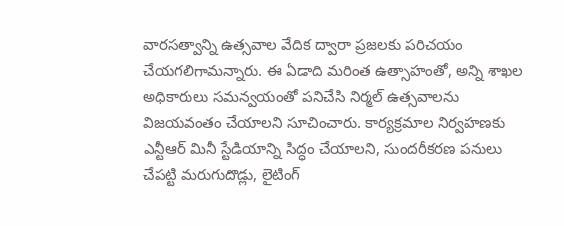వారసత్వాన్ని ఉత్సవాల వేదిక ద్వారా ప్రజలకు పరిచయం చేయగలిగామన్నారు. ఈ ఏడాది మరింత ఉత్సాహంతో, అన్ని శాఖల అధికారులు సమన్వయంతో పనిచేసి నిర్మల్‌ ఉత్సవాలను విజయవంతం చేయాలని సూచించారు. కార్యక్రమాల నిర్వహణకు ఎన్టీఆర్‌ మినీ స్టేడియాన్ని సిద్ధం చేయాలని, సుందరీకరణ పనులు చేపట్టి మరుగుదొడ్లు, లైటింగ్‌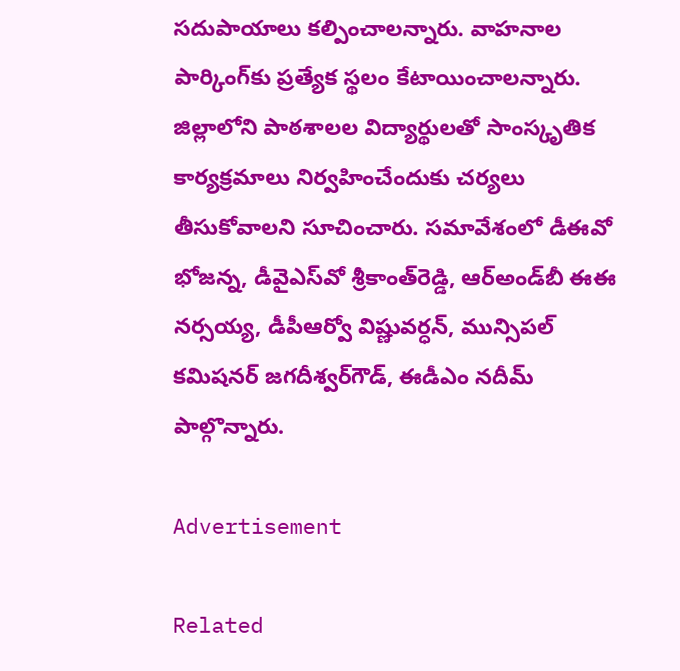సదుపాయాలు కల్పించాలన్నారు. వాహనాల పార్కింగ్‌కు ప్రత్యేక స్థలం కేటాయించాలన్నారు. జిల్లాలోని పాఠశాలల విద్యార్థులతో సాంస్కృతిక కార్యక్రమాలు నిర్వహించేందుకు చర్యలు తీసుకోవాలని సూచించారు. సమావేశంలో డీఈవో భోజన్న, డీవైఎస్‌వో శ్రీకాంత్‌రెడ్డి, ఆర్‌అండ్‌బీ ఈఈ నర్సయ్య, డీపీఆర్వో విష్ణువర్ధన్‌, మున్సిపల్‌ కమిషనర్‌ జగదీశ్వర్‌గౌడ్‌, ఈడీఎం నదీమ్‌ పాల్గొన్నారు.

Advertisement

Related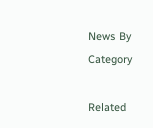News By Category

Related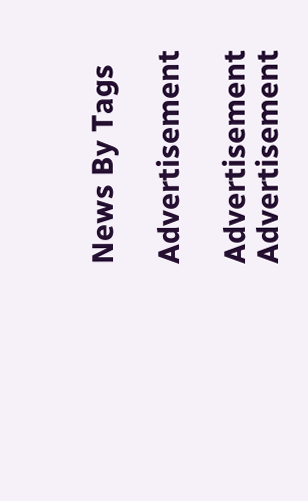News By Tags

Advertisement

Advertisement
Advertisement